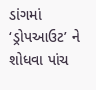ડાંગમાં ‘ડ્રોપઆઉટ’ ને શોધવા પાંચ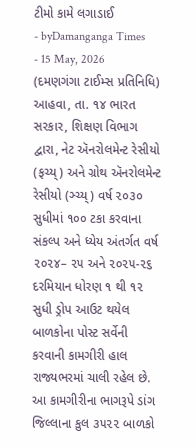ટીમો કામે લગાડાઈ
- byDamanganga Times
- 15 May, 2026
(દમણગંગા ટાઈમ્સ પ્રતિનિધિ)
આહવા, તા. ૧૪ ભારત સરકાર, શિક્ષણ વિભાગ દ્વારા, નેટ ઍનરોલમેન્ટ રેસીયો (ફચ્ય્) અને ગ્રોથ ઍનરોલમેન્ટ રેસીયો (ઞ્ચ્ય્) વર્ષ ૨૦૩૦ સુધીમાં ૧૦૦ ટકા કરવાના સંકલ્પ અને ધ્યેય અંતર્ગત વર્ષ ૨૦૨૪– ૨૫ અને ૨૦૨૫-૨૬ દરમિયાન ધોરણ ૧ થી ૧૨ સુધી ડ્રોપ આઉટ થયેલ બાળકોના પોસ્ટ સર્વેની કરવાની કામગીરી હાલ રાજ્યભરમાં ચાલી રહેલ છે.
આ કામગીરીના ભાગરૂપે ડાંગ જિલ્લાના કુલ ૩૫૨૨ બાળકો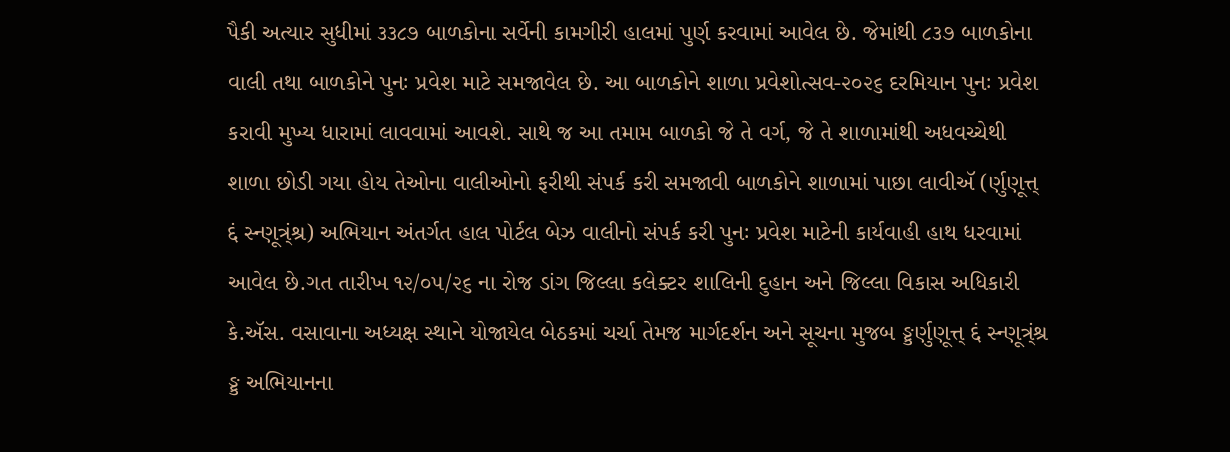પૈકી અત્યાર સુધીમાં ૩૩૮૭ બાળકોના સર્વેની કામગીરી હાલમાં પુર્ણ કરવામાં આવેલ છે. જેમાંથી ૮૩૭ બાળકોના વાલી તથા બાળકોને પુનઃ પ્રવેશ માટે સમજાવેલ છે. આ બાળકોને શાળા પ્રવેશોત્સવ-૨૦૨૬ દરમિયાન પુનઃ પ્રવેશ કરાવી મુખ્ય ધારામાં લાવવામાં આવશે. સાથે જ આ તમામ બાળકો જે તે વર્ગ, જે તે શાળામાંથી અધવચ્ચેથી શાળા છોડી ગયા હોય તેઓના વાલીઓનો ફરીથી સંપર્ક કરી સમજાવી બાળકોને શાળામાં પાછા લાવીઍ (ર્ણુણૂત્ત્ દ્દં સ્ન્ણૂત્ર્ંશ્ર) અભિયાન અંતર્ગત હાલ પોર્ટલ બેઝ વાલીનો સંપર્ક કરી પુનઃ પ્રવેશ માટેની કાર્યવાહી હાથ ધરવામાં આવેલ છે.ગત તારીખ ૧૨/૦૫/૨૬ ના રોજ ડાંગ જિલ્લા કલેક્ટર શાલિની દુહાન અને જિલ્લા વિકાસ અધિકારી કે.ઍસ. વસાવાના અધ્યક્ષ સ્થાને યોજાયેલ બેઠકમાં ચર્ચા તેમજ માર્ગદર્શન અને સૂચના મુજબ ઙ્કર્ણુણૂત્ત્ દ્દં સ્ન્ણૂત્ર્ંશ્ર ઙ્ક અભિયાનના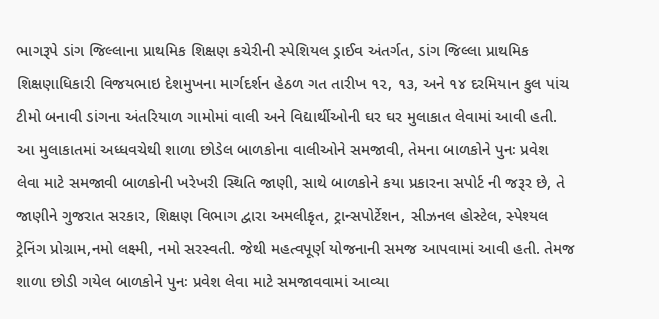ભાગરૂપે ડાંગ જિલ્લાના પ્રાથમિક શિક્ષણ કચેરીની સ્પેશિયલ ડ્રાઈવ અંતર્ગત, ડાંગ જિલ્લા પ્રાથમિક શિક્ષણાધિકારી વિજયભાઇ દેશમુખના માર્ગદર્શન હેઠળ ગત તારીખ ૧૨, ૧૩, અને ૧૪ દરમિયાન કુલ પાંચ ટીમો બનાવી ડાંગના અંતરિયાળ ગામોમાં વાલી અને વિદ્યાર્થીઓની ઘર ઘર મુલાકાત લેવામાં આવી હતી.
આ મુલાકાતમાં અધ્ધવચેથી શાળા છોડેલ બાળકોના વાલીઓને સમજાવી, તેમના બાળકોને પુનઃ પ્રવેશ લેવા માટે સમજાવી બાળકોની ખરેખરી સ્થિતિ જાણી, સાથે બાળકોને કયા પ્રકારના સપોર્ટ ની જરૂર છે, તે જાણીને ગુજરાત સરકાર, શિક્ષણ વિભાગ દ્વારા અમલીકૃત, ટ્રાન્સપોર્ટેશન, સીઝનલ હોસ્ટેલ, સ્પેશ્યલ ટ્રેનિંગ પ્રોગ્રામ,નમો લક્ષ્મી, નમો સરસ્વતી. જેથી મહત્વપૂર્ણ યોજનાની સમજ આપવામાં આવી હતી. તેમજ શાળા છોડી ગયેલ બાળકોને પુનઃ પ્રવેશ લેવા માટે સમજાવવામાં આવ્યા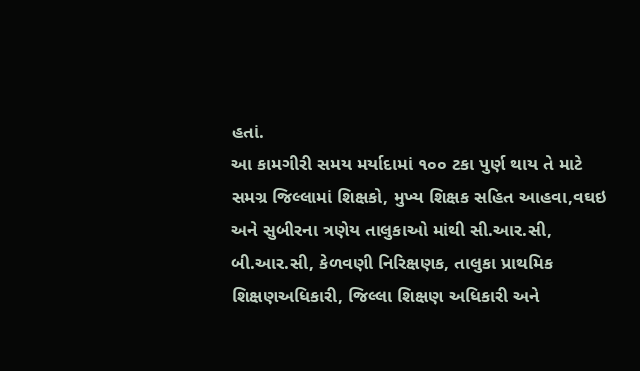હતાં.
આ કામગીરી સમય મર્યાદામાં ૧૦૦ ટકા પુર્ણ થાય તે માટે સમગ્ર જિલ્લામાં શિક્ષકો, મુખ્ય શિક્ષક સહિત આહવા,વઘઇ અને સુબીરના ત્રણેય તાલુકાઓ માંથી સી.આર.સી, બી.આર.સી, કેળવણી નિરિક્ષણક, તાલુકા પ્રાથમિક શિક્ષણઅધિકારી, જિલ્લા શિક્ષણ અધિકારી અને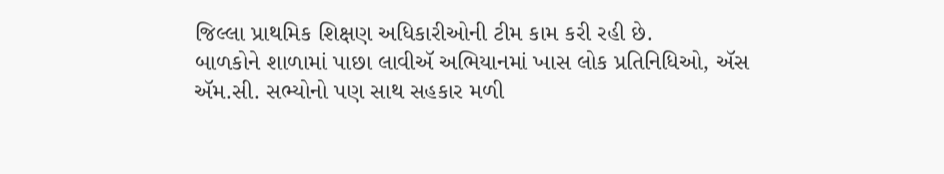જિલ્લા પ્રાથમિક શિક્ષણ અધિકારીઓની ટીમ કામ કરી રહી છે.
બાળકોને શાળામાં પાછા લાવીઍ અભિયાનમાં ખાસ લોક પ્રતિનિધિઓ, ઍસ ઍમ.સી. સભ્યોનો પણ સાથ સહકાર મળી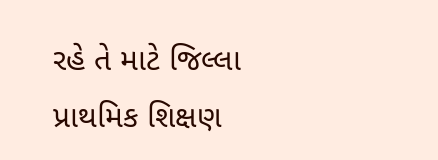રહે તે માટે જિલ્લા પ્રાથમિક શિક્ષણ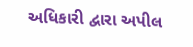અધિકારી દ્વારા અપીલ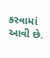કરવામાં આવી છે.